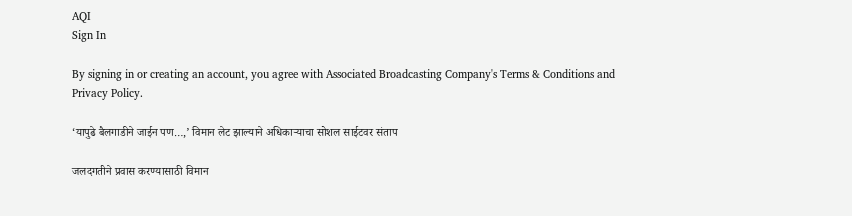AQI
Sign In

By signing in or creating an account, you agree with Associated Broadcasting Company's Terms & Conditions and Privacy Policy.

‘यापुढे बैलगाडीने जाईन पण…,’ विमान लेट झाल्याने अधिकाऱ्याचा सोशल साईटवर संताप

जलदगतीने प्रवास करण्यासाठी विमान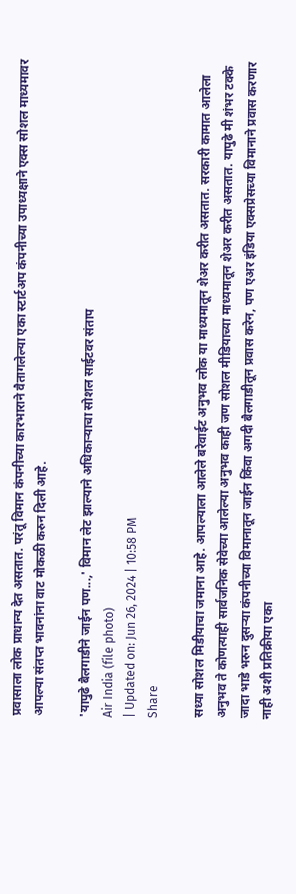प्रवासाला लोक प्राधान्य देत असतात. परंतू विमान कंपनीच्या कारभाराने वैतागलेल्या एका स्टार्टअप कंपनीच्या उपाध्यक्षाने एक्स सोशल माध्यमावर आपल्या संतप्त भावनांना वाट मोकळी करुन दिली आहे.

'यापुढे बैलगाडीने जाईन पण...,' विमान लेट झाल्याने अधिकाऱ्याचा सोशल साईटवर संताप
Air India (file photo)
| Updated on: Jun 26, 2024 | 10:58 PM
Share

सध्या सोशल मिडीयाचा जमाना आहे. आपल्याला आलेले बरेवाईट अनुभव लोक या माध्यमातून शेअर करीत असतात. सरकारी कामात आलेला अनुभव ते कोणत्याही सार्वजनिक सेवेच्या आलेल्या अनुभव काही जण सोशल मीडियाच्या माध्यमातून शेअर करीत असतात. यापुढे मी शंभर टक्के जादा भाडे भरुन दुसऱ्या कंपनीच्या विमानातून जाईन किंवा अगदी बैलगाडीतून प्रवास करेन, पण एअर इंडिया एक्सप्रेसच्या विमानाने प्रवास करणार नाही अशी प्रतिक्रीया एका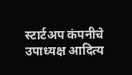स्टार्टअप कंपनीचे उपाध्यक्ष आदित्य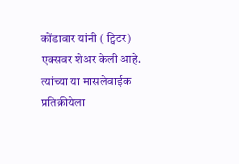कोंडावार यांनी ( ट्विटर) एक्सवर शेअर केली आहे. त्यांच्या या मासलेवाईक प्रतिक्रीयेला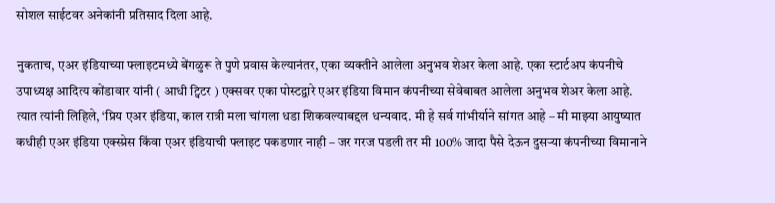सोशल साईटवर अनेकांनी प्रतिसाद दिला आहे.

नुकताच, एअर इंडियाच्या फ्लाइटमध्ये बेंगळुरू ते पुणे प्रवास केल्यानंतर, एका व्यक्तीने आलेला अनुभव शेअर केला आहे. एका स्टार्टअप कंपनीचे उपाध्यक्ष आदित्य कोंडावार यांनी ( आधी ट्विटर ) एक्सवर एका पोस्टद्वारे एअर इंडिया विमान कंपनीच्या सेवेबाबत आलेला अनुभव शेअर केला आहे. त्यात त्यांनी लिहिले, ‘प्रिय एअर इंडिया, काल रात्री मला चांगला धडा शिकवल्याबद्दल धन्यवाद. मी हे सर्व गांभीर्याने सांगत आहे – मी माझ्या आयुष्यात कधीही एअर इंडिया एक्स्प्रेस किंवा एअर इंडियाची फ्लाइट पकडणार नाही – जर गरज पडली तर मी 100% जादा पैसे देऊन दुसऱ्या कंपनीच्या विमानाने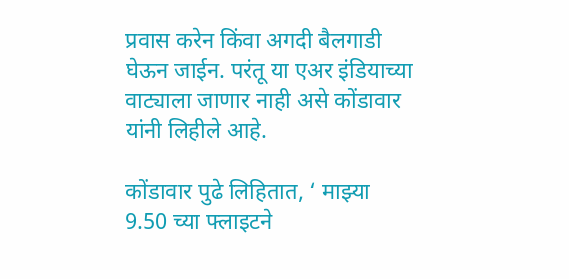प्रवास करेन किंवा अगदी बैलगाडी घेऊन जाईन. परंतू या एअर इंडियाच्या वाट्याला जाणार नाही असे कोंडावार यांनी लिहीले आहे.

कोंडावार पुढे लिहितात, ‘ माझ्या 9.50 च्या फ्लाइटने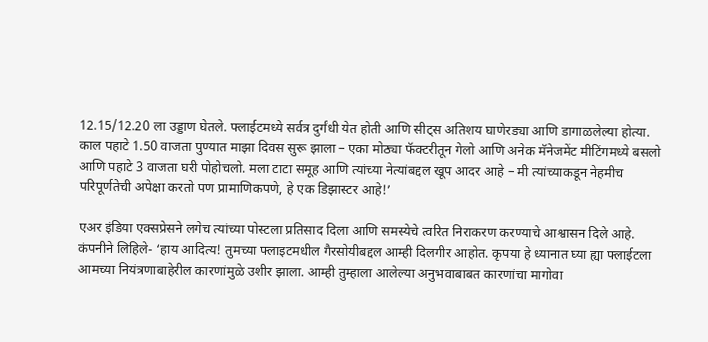12.15/12.20 ला उड्डाण घेतले. फ्लाईटमध्ये सर्वत्र दुर्गंधी येत होती आणि सीट्स अतिशय घाणेरड्या आणि डागाळलेल्या होत्या. काल पहाटे 1.50 वाजता पुण्यात माझा दिवस सुरू झाला – एका मोठ्या फॅक्टरीतून गेलो आणि अनेक मॅनेजमेंट मीटिंगमध्ये बसलो आणि पहाटे 3 वाजता घरी पोहोचलो. मला टाटा समूह आणि त्यांच्या नेत्यांबद्दल खूप आदर आहे – मी त्यांच्याकडून नेहमीच परिपूर्णतेची अपेक्षा करतो पण प्रामाणिकपणे, हे एक डिझास्टर आहे!’

एअर इंडिया एक्सप्रेसने लगेच त्यांच्या पोस्टला प्रतिसाद दिला आणि समस्येचे त्वरित निराकरण करण्याचे आश्वासन दिले आहे. कंपनीने लिहिले- ‘हाय आदित्य! तुमच्या फ्लाइटमधील गैरसोयीबद्दल आम्ही दिलगीर आहोत. कृपया हे ध्यानात घ्या ह्या फ्लाईटला आमच्या नियंत्रणाबाहेरील कारणांमुळे उशीर झाला. आम्ही तुम्हाला आलेल्या अनुभवाबाबत कारणांचा मागोवा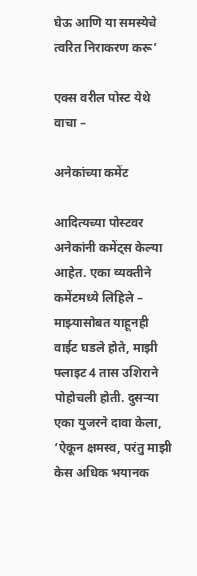घेऊ आणि या समस्येचे त्वरित निराकरण करू’

एक्स वरील पोस्ट येथे वाचा –

अनेकांच्या कमेंट

आदित्यच्या पोस्टवर अनेकांनी कमेंट्स केल्या आहेत. एका व्यक्तीने कमेंटमध्ये लिहिले – माझ्यासोबत याहूनही वाईट घडले होते, माझी फ्लाइट 4 तास उशिराने पोहोचली होती. दुसऱ्या एका युजरने दावा केला, ‘ऐकून क्षमस्व, परंतु माझी केस अधिक भयानक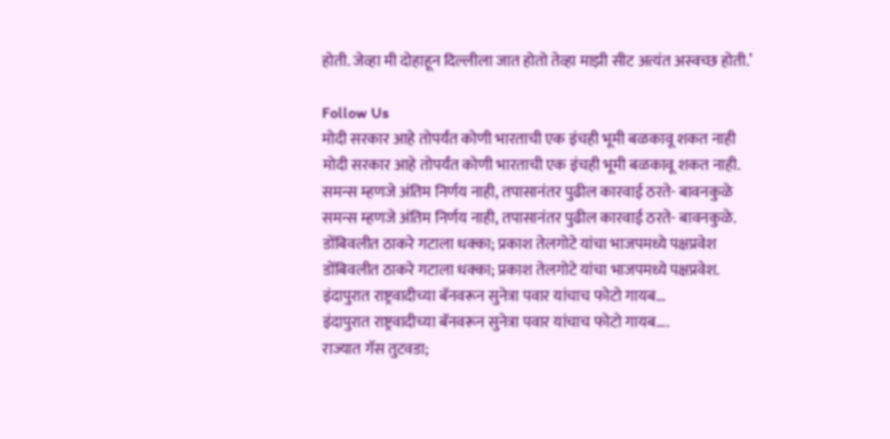होती. जेव्हा मी दोहाहून दिल्लीला जात होतो तेव्हा माझी सीट अत्यंत अस्वच्छ होती.’

Follow Us
मोदी सरकार आहे तोपर्यंत कोणी भारताची एक इंचही भूमी बळकावू शकत नाही
मोदी सरकार आहे तोपर्यंत कोणी भारताची एक इंचही भूमी बळकावू शकत नाही.
समन्स म्हणजे अंतिम निर्णय नाही, तपासानंतर पुढील कारवाई ठरते- बावनकुळे
समन्स म्हणजे अंतिम निर्णय नाही, तपासानंतर पुढील कारवाई ठरते- बावनकुळे.
डोंबिवलीत ठाकरे गटाला धक्का; प्रकाश तेलगोटे यांचा भाजपमध्ये पक्षप्रवेश
डोंबिवलीत ठाकरे गटाला धक्का; प्रकाश तेलगोटे यांचा भाजपमध्ये पक्षप्रवेश.
इंदापुरात राष्ट्रवादीच्या बॅनवरून सुनेत्रा पवार यांचाच फोटो गायब...
इंदापुरात राष्ट्रवादीच्या बॅनवरून सुनेत्रा पवार यांचाच फोटो गायब....
राज्यात गॅस तुटवडा;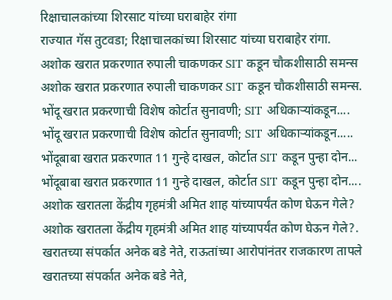रिक्षाचालकांच्या शिरसाट यांच्या घराबाहेर रांगा
राज्यात गॅस तुटवडा; रिक्षाचालकांच्या शिरसाट यांच्या घराबाहेर रांगा.
अशोक खरात प्रकरणात रुपाली चाकणकर SIT कडून चौकशीसाठी समन्स
अशोक खरात प्रकरणात रुपाली चाकणकर SIT कडून चौकशीसाठी समन्स.
भोंदू खरात प्रकरणाची विशेष कोर्टात सुनावणी; SIT अधिकाऱ्यांकडून....
भोंदू खरात प्रकरणाची विशेष कोर्टात सुनावणी; SIT अधिकाऱ्यांकडून.....
भोंदूबाबा खरात प्रकरणात 11 गुन्हे दाखल, कोर्टात SIT कडून पुन्हा दोन...
भोंदूबाबा खरात प्रकरणात 11 गुन्हे दाखल, कोर्टात SIT कडून पुन्हा दोन....
अशोक खरातला केंद्रीय गृहमंत्री अमित शाह यांच्यापर्यंत कोण घेऊन गेले?
अशोक खरातला केंद्रीय गृहमंत्री अमित शाह यांच्यापर्यंत कोण घेऊन गेले?.
खरातच्या संपर्कात अनेक बडे नेते, राऊतांच्या आरोपांनंतर राजकारण तापले
खरातच्या संपर्कात अनेक बडे नेते,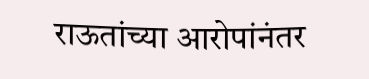राऊतांच्या आरोपांनंतर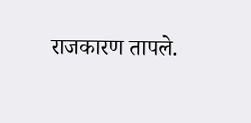राजकारण तापले.